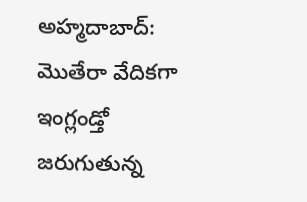అహ్మదాబాద్: మొతేరా వేదికగా ఇంగ్లండ్తో జరుగుతున్న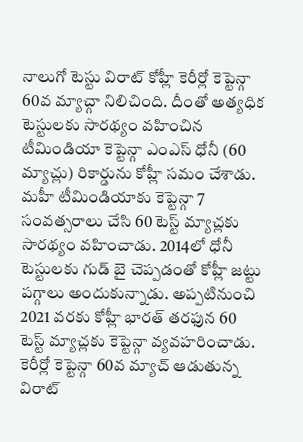నాలుగో టెస్టు విరాట్ కోహ్లీ కెరీర్లో కెప్టెన్గా 60వ మ్యాచ్గా నిలిచింది. దీంతో అత్యధిక టెస్టులకు సారథ్యం వహించిన టీమిండియా కెప్టెన్గా ఎంఎస్ ధోనీ (60 మ్యాచ్లు) రికార్డును కోహ్లీ సమం చేశాడు. మహీ టీమిండియాకు కెప్టెన్గా 7 సంవత్సరాలు చేసి 60 టెస్ట్ మ్యాచ్లకు సారథ్యం వహించాడు. 2014లో ధోనీ టెస్టులకు గుడ్ బై చెప్పడంతో కోహ్లీ జట్టు పగ్గాలు అందుకున్నాడు. అప్పటినుంచి 2021 వరకు కోహ్లీ భారత్ తరఫున 60 టెస్ట్ మ్యాచ్లకు కెప్టెన్గా వ్యవహరించాడు.
కెరీర్లో కెప్టెన్గా 60వ మ్యాచ్ ఆడుతున్న విరాట్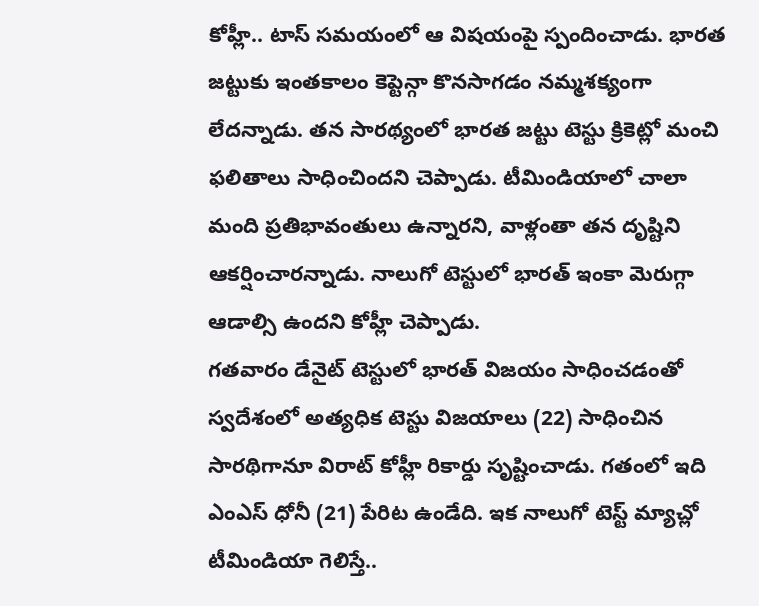కోహ్లీ.. టాస్ సమయంలో ఆ విషయంపై స్పందించాడు. భారత జట్టుకు ఇంతకాలం కెప్టెన్గా కొనసాగడం నమ్మశక్యంగా లేదన్నాడు. తన సారథ్యంలో భారత జట్టు టెస్టు క్రికెట్లో మంచి ఫలితాలు సాధించిందని చెప్పాడు. టీమిండియాలో చాలా మంది ప్రతిభావంతులు ఉన్నారని, వాళ్లంతా తన దృష్టిని ఆకర్షించారన్నాడు. నాలుగో టెస్టులో భారత్ ఇంకా మెరుగ్గా ఆడాల్సి ఉందని కోహ్లీ చెప్పాడు.
గతవారం డేనైట్ టెస్టులో భారత్ విజయం సాధించడంతో స్వదేశంలో అత్యధిక టెస్టు విజయాలు (22) సాధించిన సారథిగానూ విరాట్ కోహ్లీ రికార్డు సృష్టించాడు. గతంలో ఇది ఎంఎస్ ధోనీ (21) పేరిట ఉండేది. ఇక నాలుగో టెస్ట్ మ్యాచ్లో టీమిండియా గెలిస్తే..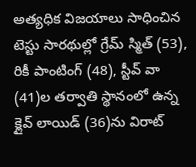అత్యధిక విజయాలు సాధించిన టెస్టు సారథుల్లో గ్రేమ్ స్మిత్ (53), రికీ పాంటింగ్ (48), స్టీవ్ వా (41)ల తర్వాతి స్థానంలో ఉన్న క్లైవ్ లాయిడ్ (36)ను విరాట్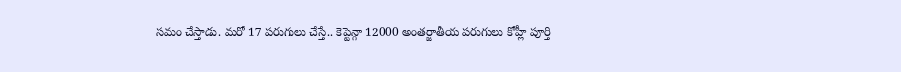సమం చేస్తాడు. మరో 17 పరుగులు చేస్తే.. కెప్టెన్గా 12000 అంతర్జాతీయ పరుగులు కోహ్లీ పూర్తి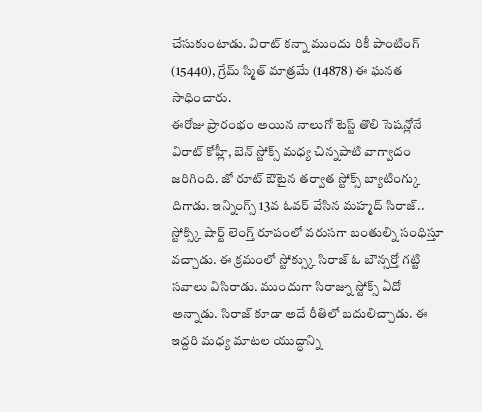చేసుకుంటాడు. విరాట్ కన్నా ముందు రికీ పాంటింగ్ (15440), గ్రేమ్ స్మిత్ మాత్రమే (14878) ఈ ఘనత సాధించారు.
ఈరోజు ప్రారంభం అయిన నాలుగో టెస్ట్ తొలి సెషన్లోనే విరాట్ కోహ్లీ, బెన్ స్టోక్స్ మధ్య చిన్నపాటి వాగ్వాదం జరిగింది. జో రూట్ ఔటైన తర్వాత స్టోక్స్ బ్యాటింగ్కు దిగాడు. ఇన్నింగ్స్ 13వ ఓవర్ వేసిన మహ్మద్ సిరాజ్.. స్టోక్స్కి షార్ట్ లెంగ్త్ రూపంలో వరుసగా బంతుల్ని సంధిస్తూ వచ్చాడు. ఈ క్రమంలో స్టోక్స్కు సిరాజ్ ఓ బౌన్సర్తో గట్టి సవాలు విసిరాడు. ముందుగా సిరాజ్ను స్టోక్స్ ఏదో అన్నాడు. సిరాజ్ కూడా అదే రీతిలో బదులిచ్చాడు. ఈ ఇద్దరి మధ్య మాటల యుద్ధాన్ని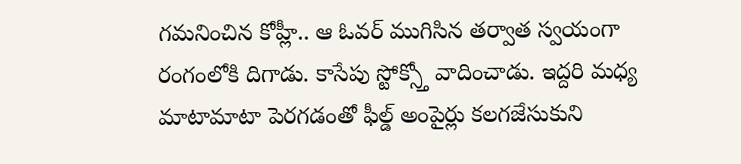గమనించిన కోహ్లీ.. ఆ ఓవర్ ముగిసిన తర్వాత స్వయంగా రంగంలోకి దిగాడు. కాసేపు స్టోక్స్తో వాదించాడు. ఇద్దరి మధ్య మాటామాటా పెరగడంతో ఫీల్డ్ అంపైర్లు కలగజేసుకుని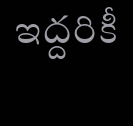ఇద్దరికీ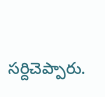సర్దిచెప్పారు.